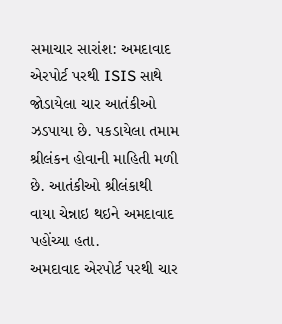સમાચાર સારાંશ: અમદાવાદ એરપોર્ટ પરથી ISIS સાથે જોડાયેલા ચાર આતંકીઓ ઝડપાયા છે. પકડાયેલા તમામ શ્રીલંકન હોવાની માહિતી મળી છે. આતંકીઓ શ્રીલંકાથી વાયા ચેન્નાઇ થઇને અમદાવાદ પહોંચ્યા હતા.
અમદાવાદ એરપોર્ટ પરથી ચાર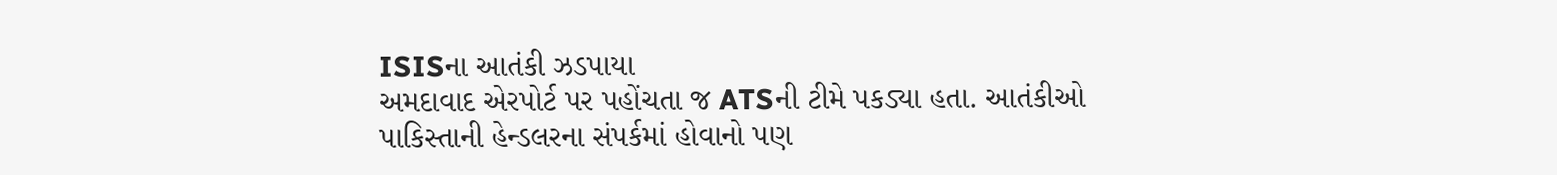ISISના આતંકી ઝડપાયા
અમદાવાદ એરપોર્ટ પર પહોંચતા જ ATSની ટીમે પકડ્યા હતા. આતંકીઓ પાકિસ્તાની હેન્ડલરના સંપર્કમાં હોવાનો પણ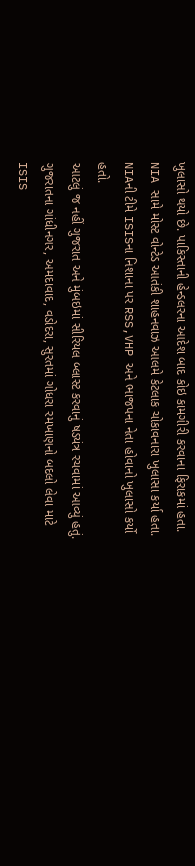ખુલાસો થયો છે. પાકિસ્તાની હેન્ડલરના આદેશ બાદ કોઇ કામગીરી કરવાના ફિરાકમાં હતા. NIA સામે મોસ્ટ વોન્ટેડ આતંકી શાહનવાઝ આલમે કેટલાક ચોકાવનારા ખુલાસા કર્યા હતા. NIAની ટીમે ISISના નિશાના પર RSS,VHP અને ભાજપના નેતા હોવાનો ખુલાસો કર્યો હતો.
આટલું જ નહીં ગુજરાત અને મુંબઇમાં સીરિયલ બ્લાસ્ટ કરવાનું ષડયંત્ર રચવામાં આવ્યું હતું. ગુજરાતના ગાંધીનગર, અમદાવાદ, વડોદરા, સુરતમાં ગોધરા રમખાણનો બદલો લેવા માટે ISIS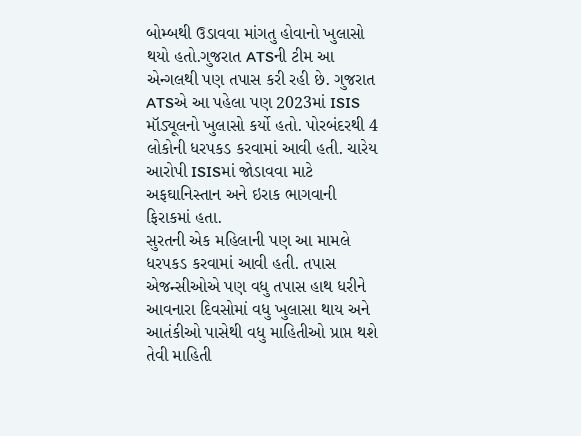બોમ્બથી ઉડાવવા માંગતુ હોવાનો ખુલાસો થયો હતો.ગુજરાત ATSની ટીમ આ એન્ગલથી પણ તપાસ કરી રહી છે. ગુજરાત ATSએ આ પહેલા પણ 2023માં ISIS મૉડ્યૂલનો ખુલાસો કર્યો હતો. પોરબંદરથી 4 લોકોની ધરપકડ કરવામાં આવી હતી. ચારેય આરોપી ISISમાં જોડાવવા માટે અફઘાનિસ્તાન અને ઇરાક ભાગવાની ફિરાકમાં હતા.
સુરતની એક મહિલાની પણ આ મામલે ધરપકડ કરવામાં આવી હતી. તપાસ એજન્સીઓએ પણ વધુ તપાસ હાથ ધરીને આવનારા દિવસોમાં વધુ ખુલાસા થાય અને આતંકીઓ પાસેથી વધુ માહિતીઓ પ્રાપ્ત થશે તેવી માહિતી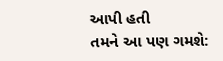આપી હતી
તમને આ પણ ગમશે: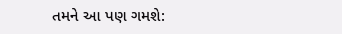તમને આ પણ ગમશે: